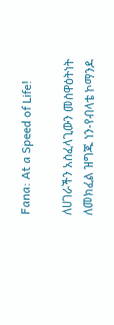Fana: At a Speed of Life!

ለሀገራችን አስፈላጊውን መስዋዕትነት ለመክፈል ዝግጁ ነን-የብላቴ ኮማንዶ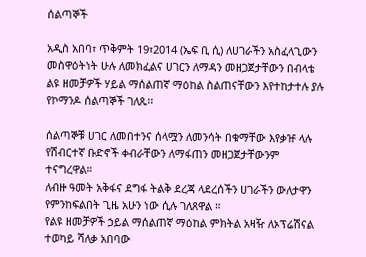ሰልጣኞች

አዲስ አበባ፣ ጥቅምት 19፣2014 (ኤፍ ቢ ሲ) ለሀገራችን አስፈላጊውን መስዋዕትነት ሁሉ ለመክፈልና ሀገርን ለማዳን መዘጋጀታቸውን በብላቴ ልዩ ዘመቻዎች ሃይል ማሰልጠኛ ማዕከል ስልጠናቸውን እየተከታተሉ ያሉ የኮማንዶ ሰልጣኞች ገለጹ፡፡

ሰልጣኞቹ ሀገር ለመበተንና ሰላሟን ለመንሳት በቁማቸው እየቃዡ ላሉ የሽብርተኛ ቡድኖች ቀብራቸውን ለማፋጠን መዘጋጀታቸውንም ተናግረዋል።
ለብዙ ዓመት አቅፋና ደግፋ ትልቅ ደረጃ ላደረሰችን ሀገራችን ውለታዋን የምንከፍልበት ጊዜ አሁን ነው ሲሉ ገለጸዋል ።
የልዩ ዘመቻዎች ኃይል ማሰልጠኛ ማዕከል ምክትል አዛዥ ለኦፕሬሽናል ተወካይ ሻለቃ አበባው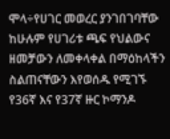ሞላ÷የሀገር መወረር ያንገበገባቸው ከሁሉም የሀገሪቱ ጫፍ የህልውና ዘመቻውን ለመቀላቀል በማዕከላችን ስልጠናቸውን እየወሰዱ የሚገኙ የ36ኛ እና የ37ኛ ዙር ኮማንዶ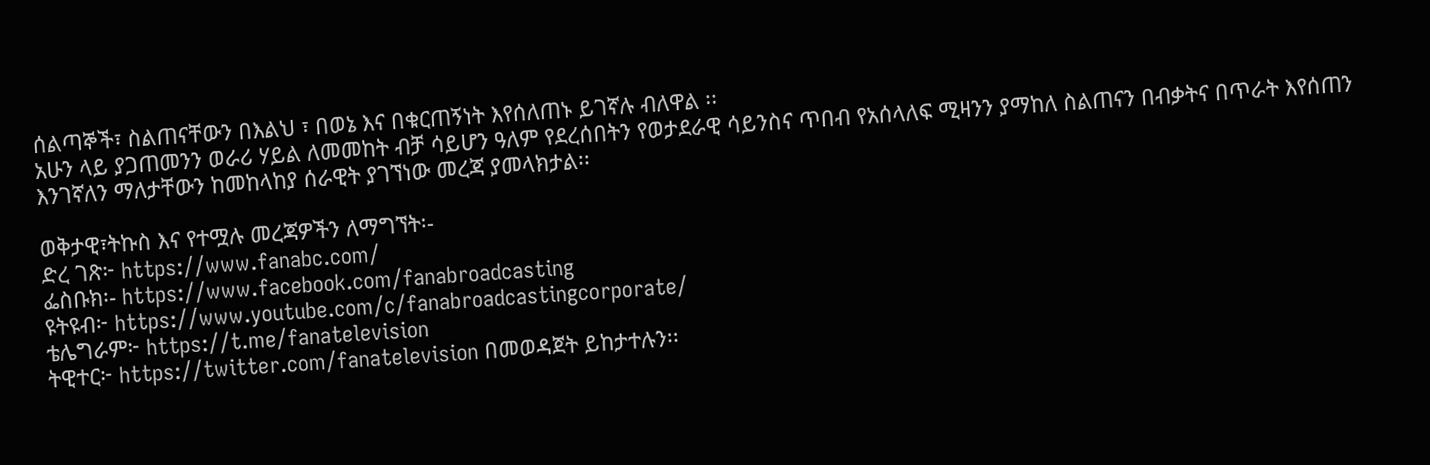ሰልጣኞች፣ ስልጠናቸውን በእልህ ፣ በወኔ እና በቁርጠኝነት እየሰለጠኑ ይገኛሉ ብለዋል ፡፡
አሁን ላይ ያጋጠመንን ወራሪ ሃይል ለመመከት ብቻ ሳይሆን ዓለም የደረሰበትን የወታደራዊ ሳይንስና ጥበብ የአሰላለፍ ሚዛንን ያማከለ ስልጠናን በብቃትና በጥራት እየሰጠን እንገኛለን ማለታቸውን ከመከላከያ ሰራዊት ያገኘነው መረጃ ያመላክታል፡፡

ወቅታዊ፣ትኩስ እና የተሟሉ መረጃዎችን ለማግኘት፡-
ድረ ገጽ፦ https://www.fanabc.com/
ፌስቡክ፡- https://www.facebook.com/fanabroadcasting
ዩትዩብ፦ https://www.youtube.com/c/fanabroadcastingcorporate/
ቴሌግራም፦ https://t.me/fanatelevision
ትዊተር፦ https://twitter.com/fanatelevision በመወዳጀት ይከታተሉን፡፡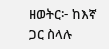ዘወትር፦ ከእኛ ጋር ስላሉ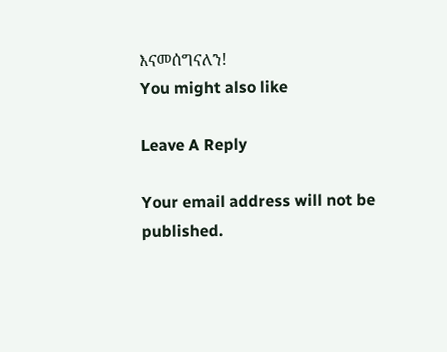እናመሰግናለን!
You might also like

Leave A Reply

Your email address will not be published.